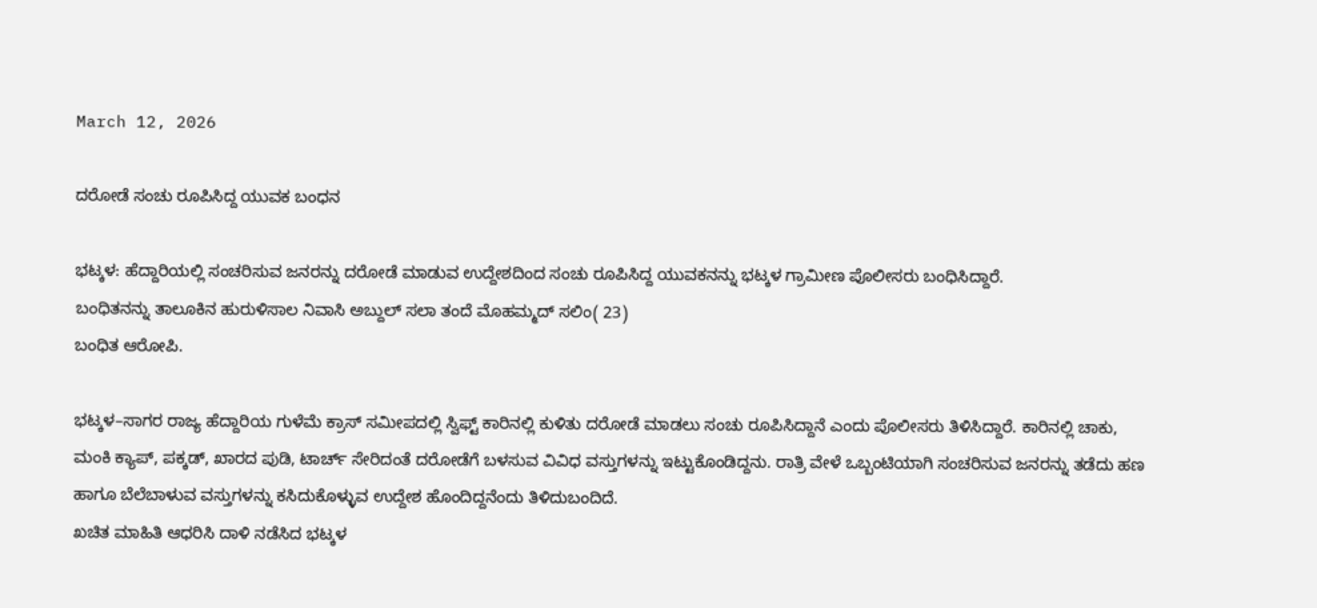March 12, 2026

ದರೋಡೆ ಸಂಚು ರೂಪಿಸಿದ್ದ ಯುವಕ ಬಂಧನ

ಭಟ್ಕಳ: ಹೆದ್ದಾರಿಯಲ್ಲಿ ಸಂಚರಿಸುವ ಜನರನ್ನು ದರೋಡೆ ಮಾಡುವ ಉದ್ದೇಶದಿಂದ ಸಂಚು ರೂಪಿಸಿದ್ದ ಯುವಕನನ್ನು ಭಟ್ಕಳ ಗ್ರಾಮೀಣ ಪೊಲೀಸರು ಬಂಧಿಸಿದ್ದಾರೆ.
ಬಂಧಿತನನ್ನು ತಾಲೂಕಿನ ಹುರುಳಿಸಾಲ ನಿವಾಸಿ ಅಬ್ದುಲ್ ಸಲಾ ತಂದೆ ಮೊಹಮ್ಮದ್ ಸಲಿಂ( 23)
ಬಂಧಿತ ಆರೋಪಿ.

ಭಟ್ಕಳ–ಸಾಗರ ರಾಜ್ಯ ಹೆದ್ದಾರಿಯ ಗುಳೆಮೆ ಕ್ರಾಸ್ ಸಮೀಪದಲ್ಲಿ ಸ್ವಿಫ್ಟ್ ಕಾರಿನಲ್ಲಿ ಕುಳಿತು ದರೋಡೆ ಮಾಡಲು ಸಂಚು ರೂಪಿಸಿದ್ದಾನೆ ಎಂದು ಪೊಲೀಸರು ತಿಳಿಸಿದ್ದಾರೆ. ಕಾರಿನಲ್ಲಿ ಚಾಕು, ಮಂಕಿ ಕ್ಯಾಪ್, ಪಕ್ಕಡ್, ಖಾರದ ಪುಡಿ, ಟಾರ್ಚ್ ಸೇರಿದಂತೆ ದರೋಡೆಗೆ ಬಳಸುವ ವಿವಿಧ ವಸ್ತುಗಳನ್ನು ಇಟ್ಟುಕೊಂಡಿದ್ದನು. ರಾತ್ರಿ ವೇಳೆ ಒಬ್ಬಂಟಿಯಾಗಿ ಸಂಚರಿಸುವ ಜನರನ್ನು ತಡೆದು ಹಣ ಹಾಗೂ ಬೆಲೆಬಾಳುವ ವಸ್ತುಗಳನ್ನು ಕಸಿದುಕೊಳ್ಳುವ ಉದ್ದೇಶ ಹೊಂದಿದ್ದನೆಂದು ತಿಳಿದುಬಂದಿದೆ.
ಖಚಿತ ಮಾಹಿತಿ ಆಧರಿಸಿ ದಾಳಿ ನಡೆಸಿದ ಭಟ್ಕಳ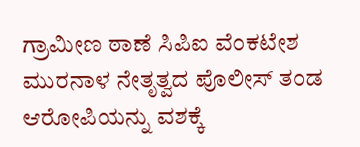ಗ್ರಾಮೀಣ ಠಾಣೆ ಸಿಪಿಐ ವೆಂಕಟೇಶ ಮುರನಾಳ ನೇತೃತ್ವದ ಪೊಲೀಸ್ ತಂಡ ಆರೋಪಿಯನ್ನು ವಶಕ್ಕೆ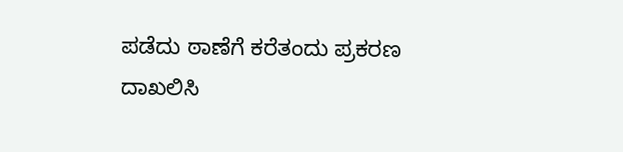ಪಡೆದು ಠಾಣೆಗೆ ಕರೆತಂದು ಪ್ರಕರಣ ದಾಖಲಿಸಿ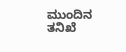ಮುಂದಿನ ತನಿಖೆ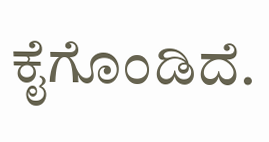ಕೈಗೊಂಡಿದೆ.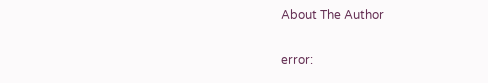About The Author

error: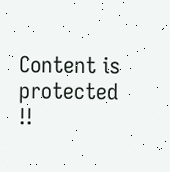Content is protected !!